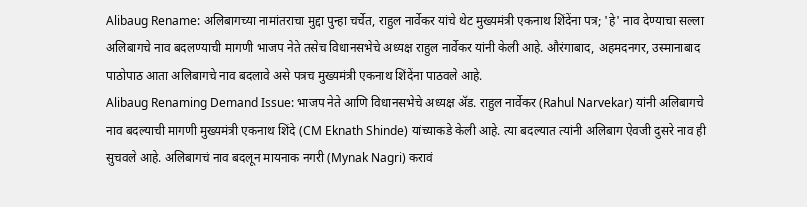Alibaug Rename: अलिबागच्या नामांतराचा मुद्दा पुन्हा चर्चेत, राहुल नार्वेकर यांचे थेट मुख्यमंत्री एकनाथ शिंदेंना पत्र; 'हे' नाव देण्याचा सल्ला
अलिबागचे नाव बदलण्याची मागणी भाजप नेते तसेच विधानसभेचे अध्यक्ष राहुल नार्वेकर यांनी केली आहे. औरंगाबाद, अहमदनगर, उस्मानाबाद पाठोपाठ आता अलिबागचे नाव बदलावे असे पत्रच मुख्यमंत्री एकनाथ शिंदेंना पाठवले आहे.
Alibaug Renaming Demand Issue: भाजप नेते आणि विधानसभेचे अध्यक्ष ॲड. राहुल नार्वेकर (Rahul Narvekar) यांनी अलिबागचे नाव बदल्याची मागणी मुख्यमंत्री एकनाथ शिंदे (CM Eknath Shinde) यांच्याकडे केली आहे. त्या बदल्यात त्यांनी अलिबाग ऐवजी दुसरे नाव ही सुचवले आहे. अलिबागचं नाव बदलून मायनाक नगरी (Mynak Nagri) करावं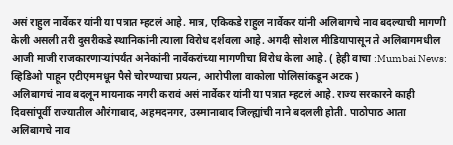असं राहुल नार्वेकर यांनी या पत्रात म्हटलं आहे. मात्र, एकिकडे राहुल नार्वेकर यांनी अलिबागचे नाव बदल्याची मागणी केली असली तरी दुसरीकडे स्थानिकांनी त्याला विरोध दर्शवला आहे. अगदी सोशल मीडियापासून ते अलिबागमधील आजी माजी राजकारणाऱ्यांपर्यंत अनेकांनी नार्वेकरांच्या मागणीचा विरोध केला आहे. ( हेही वाचा :Mumbai News: व्हिडिओ पाहून एटीएममधून पैसे चोरण्याचा प्रयत्न, आरोपीला वाकोला पोलिसांकडून अटक )
अलिबागचं नाव बदलून मायनाक नगरी करावं असं नार्वेकर यांनी या पत्रात म्हटलं आहे. राज्य सरकारने काही दिवसांपूर्वी राज्यातील औरंगाबाद, अहमदनगर, उस्मानाबाद जिल्ह्यांची नाने बदलली होती. पाठोपाठ आता अलिबागचे नाव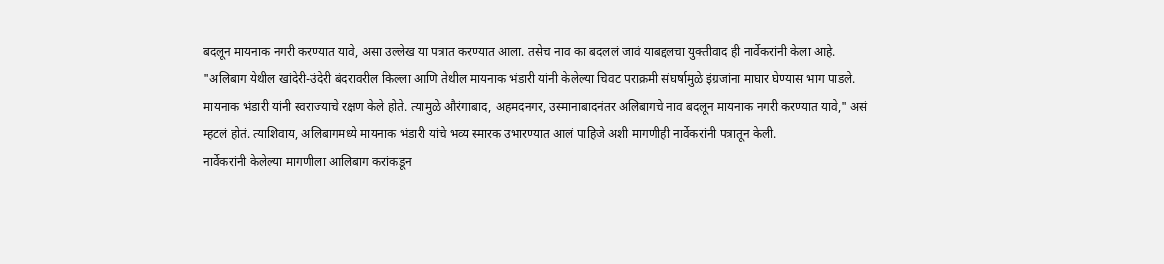बदलून मायनाक नगरी करण्यात यावे, असा उल्लेख या पत्रात करण्यात आला. तसेच नाव का बदललं जावं याबद्दलचा युक्तीवाद ही नार्वेकरांनी केला आहे. "अलिबाग येथील खांदेरी-उंदेरी बंदरावरील किल्ला आणि तेथील मायनाक भंडारी यांनी केलेल्या चिवट पराक्रमी संघर्षामुळे इंग्रजांना माघार घेण्यास भाग पाडले. मायनाक भंडारी यांनी स्वराज्याचे रक्षण केले होते. त्यामुळे औरंगाबाद, अहमदनगर, उस्मानाबादनंतर अलिबागचे नाव बदलून मायनाक नगरी करण्यात यावे," असं म्हटलं होतं. त्याशिवाय, अलिबागमध्ये मायनाक भंडारी यांचे भव्य स्मारक उभारण्यात आलं पाहिजे अशी मागणीही नार्वेकरांनी पत्रातून केली.
नार्वेकरांनी केलेल्या मागणीला आलिबाग करांकडून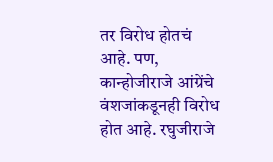तर विरोध होतचं आहे. पण, कान्होजीराजे आंग्रेंचे वंशजांकडूनही विरोध होत आहे. रघुजीराजे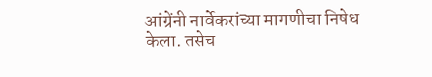आंग्रेंनी नार्वेकरांच्या मागणीचा निषेध केला. तसेच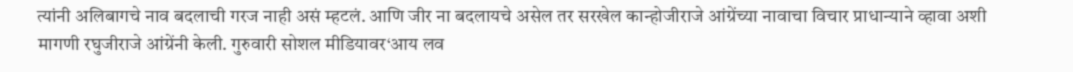त्यांनी अलिबागचे नाव बदलाची गरज नाही असं म्हटलं. आणि जीर ना बदलायचे असेल तर सरखेल कान्होजीराजे आंग्रेंच्या नावाचा विचार प्राधान्याने व्हावा अशी मागणी रघुजीराजे आंग्रेंनी केली. गुरुवारी सोशल मीडियावर‘आय लव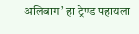अलिबाग’ हा ट्रेण्ड पहायला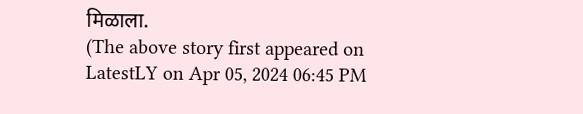मिळाला.
(The above story first appeared on LatestLY on Apr 05, 2024 06:45 PM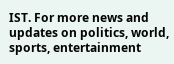IST. For more news and updates on politics, world, sports, entertainment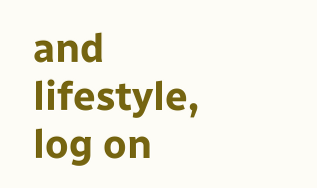and lifestyle, log on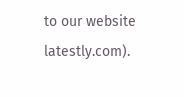to our website latestly.com).